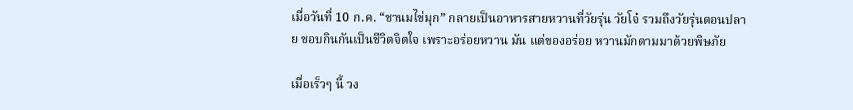เมื่อวันที่ 10 ก.ค. “ชานมไข่มุก” กลายเป็นอาหารสายหวานที่วัยรุ่น วัยโจ๋ รวมถึงวัยรุ่นตอนปลาย ชอบกินกันเป็นชีวิตจิตใจ เพราะอร่อยหวาน มัน แต่ของอร่อย หวานมักตามมาด้วยพิษภัย

เมื่อเร็วๆ นี้ วง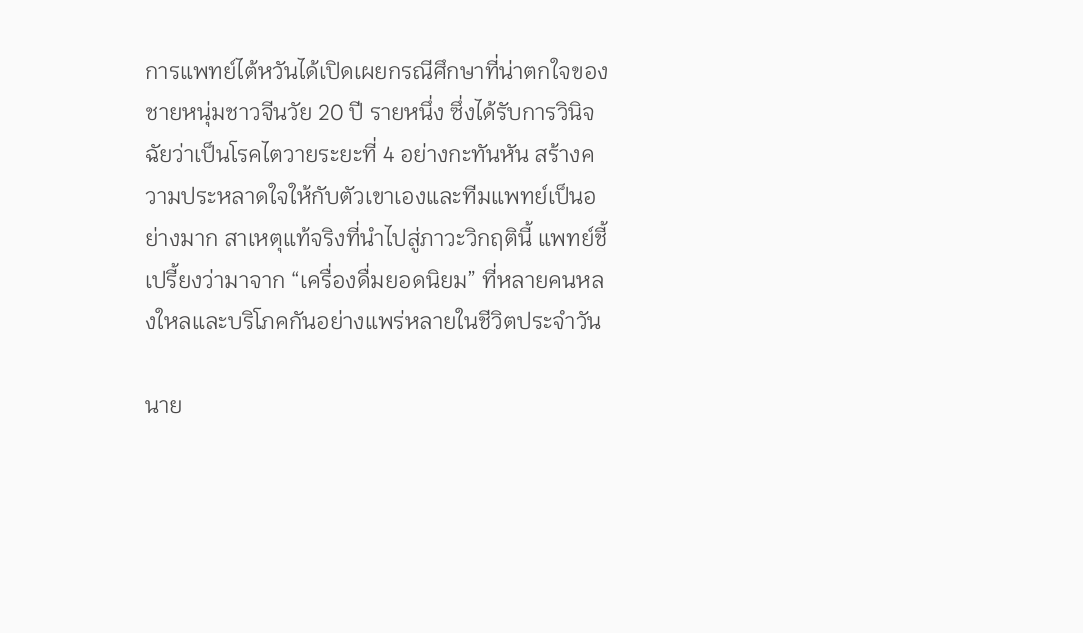การแพทย์ไต้หวันได้เปิดเผยกรณีศึกษาที่น่าตกใจของชายหนุ่มชาวจีนวัย 20 ปี รายหนึ่ง ซึ่งได้รับการวินิจฉัยว่าเป็นโรคไตวายระยะที่ 4 อย่างกะทันหัน สร้างความประหลาดใจให้กับตัวเขาเองและทีมแพทย์เป็นอย่างมาก สาเหตุแท้จริงที่นำไปสู่ภาวะวิกฤตินี้ แพทย์ชี้เปรี้ยงว่ามาจาก “เครื่องดื่มยอดนิยม” ที่หลายคนหลงใหลและบริโภคกันอย่างแพร่หลายในชีวิตประจำวัน

นาย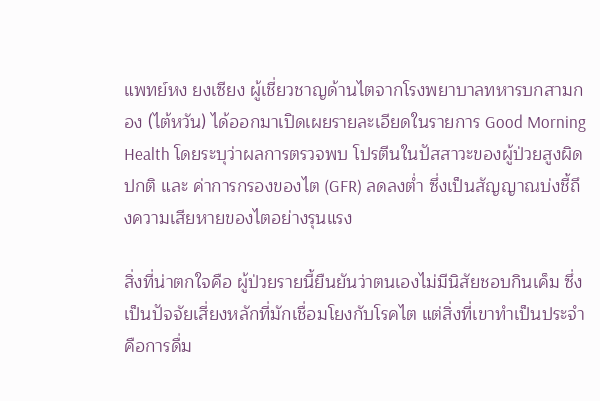แพทย์หง ยงเซียง ผู้เชี่ยวชาญด้านไตจากโรงพยาบาลทหารบกสามกอง (ไต้หวัน) ได้ออกมาเปิดเผยรายละเอียดในรายการ Good Morning Health โดยระบุว่าผลการตรวจพบ โปรตีนในปัสสาวะของผู้ป่วยสูงผิดปกติ และ ค่าการกรองของไต (GFR) ลดลงต่ำ ซึ่งเป็นสัญญาณบ่งชี้ถึงความเสียหายของไตอย่างรุนแรง

สิ่งที่น่าตกใจคือ ผู้ป่วยรายนี้ยืนยันว่าตนเองไม่มีนิสัยชอบกินเค็ม ซึ่งเป็นปัจจัยเสี่ยงหลักที่มักเชื่อมโยงกับโรคไต แต่สิ่งที่เขาทำเป็นประจำคือการดื่ม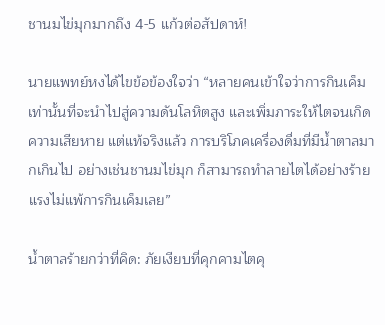ชานมไข่มุกมากถึง 4-5 แก้วต่อสัปดาห์!

นายแพทย์หงได้ไขข้อข้องใจว่า “หลายคนเข้าใจว่าการกินเค็มเท่านั้นที่จะนำไปสู่ความดันโลหิตสูง และเพิ่มภาระให้ไตจนเกิดความเสียหาย แต่แท้จริงแล้ว การบริโภคเครื่องดื่มที่มีน้ำตาลมากเกินไป อย่างเช่นชานมไข่มุก ก็สามารถทำลายไตได้อย่างร้ายแรงไม่แพ้การกินเค็มเลย”

น้ำตาลร้ายกว่าที่คิด: ภัยเงียบที่คุกคามไตคุ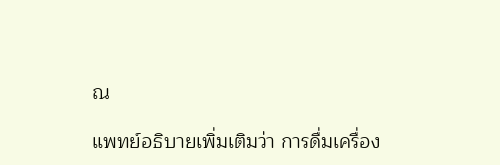ณ

แพทย์อธิบายเพิ่มเติมว่า การดื่มเครื่อง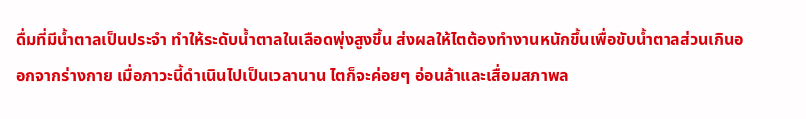ดื่มที่มีน้ำตาลเป็นประจำ ทำให้ระดับน้ำตาลในเลือดพุ่งสูงขึ้น ส่งผลให้ไตต้องทำงานหนักขึ้นเพื่อขับน้ำตาลส่วนเกินออกจากร่างกาย เมื่อภาวะนี้ดำเนินไปเป็นเวลานาน ไตก็จะค่อยๆ อ่อนล้าและเสื่อมสภาพล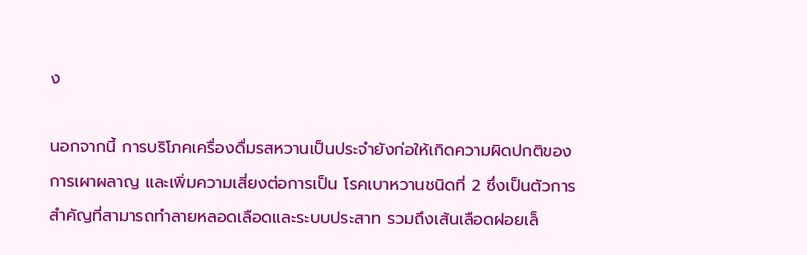ง

นอกจากนี้ การบริโภคเครื่องดื่มรสหวานเป็นประจำยังก่อให้เกิดความผิดปกติของการเผาผลาญ และเพิ่มความเสี่ยงต่อการเป็น โรคเบาหวานชนิดที่ 2 ซึ่งเป็นตัวการสำคัญที่สามารถทำลายหลอดเลือดและระบบประสาท รวมถึงเส้นเลือดฝอยเล็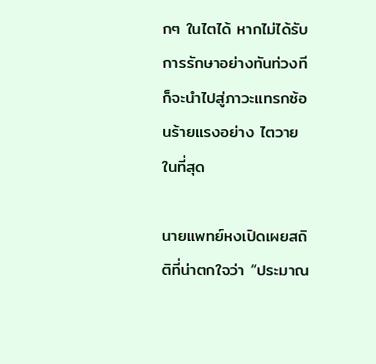กๆ ในไตได้ หากไม่ได้รับการรักษาอย่างทันท่วงที ก็จะนำไปสู่ภาวะแทรกซ้อนร้ายแรงอย่าง ไตวาย ในที่สุด

นายแพทย์หงเปิดเผยสถิติที่น่าตกใจว่า “ประมาณ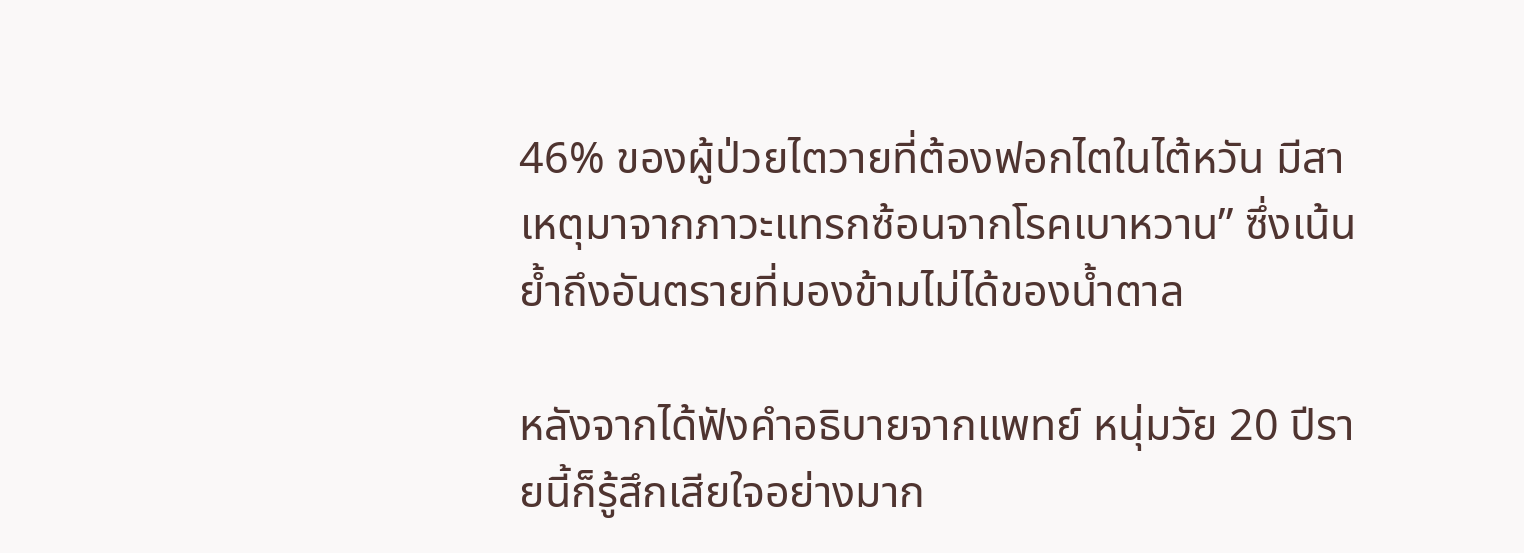46% ของผู้ป่วยไตวายที่ต้องฟอกไตในไต้หวัน มีสาเหตุมาจากภาวะแทรกซ้อนจากโรคเบาหวาน” ซึ่งเน้นย้ำถึงอันตรายที่มองข้ามไม่ได้ของน้ำตาล

หลังจากได้ฟังคำอธิบายจากแพทย์ หนุ่มวัย 20 ปีรายนี้ก็รู้สึกเสียใจอย่างมาก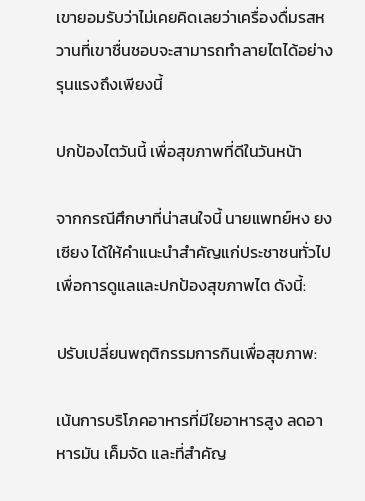เขายอมรับว่าไม่เคยคิดเลยว่าเครื่องดื่มรสหวานที่เขาชื่นชอบจะสามารถทำลายไตได้อย่างรุนแรงถึงเพียงนี้

ปกป้องไตวันนี้ เพื่อสุขภาพที่ดีในวันหน้า

จากกรณีศึกษาที่น่าสนใจนี้ นายแพทย์หง ยงเซียง ได้ให้คำแนะนำสำคัญแก่ประชาชนทั่วไปเพื่อการดูแลและปกป้องสุขภาพไต ดังนี้:

ปรับเปลี่ยนพฤติกรรมการกินเพื่อสุขภาพ:

เน้นการบริโภคอาหารที่มีใยอาหารสูง ลดอาหารมัน เค็มจัด และที่สำคัญ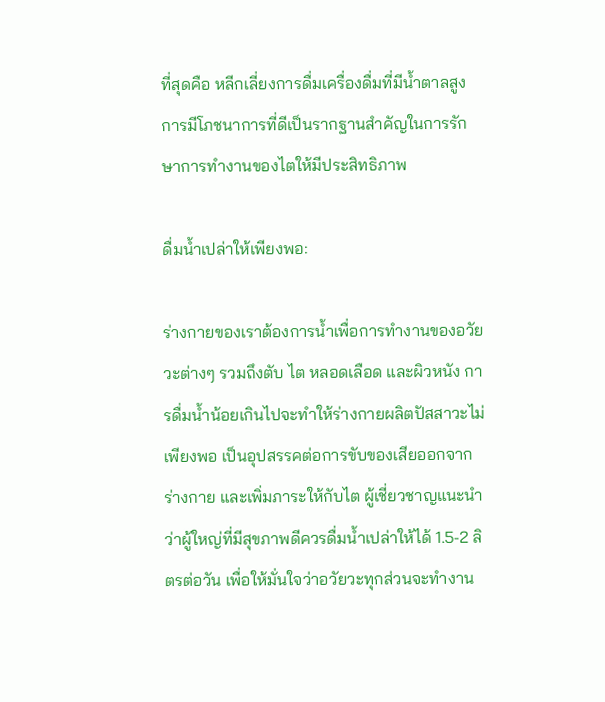ที่สุดคือ หลีกเลี่ยงการดื่มเครื่องดื่มที่มีน้ำตาลสูง การมีโภชนาการที่ดีเป็นรากฐานสำคัญในการรักษาการทำงานของไตให้มีประสิทธิภาพ

ดื่มน้ำเปล่าให้เพียงพอ:

ร่างกายของเราต้องการน้ำเพื่อการทำงานของอวัยวะต่างๆ รวมถึงตับ ไต หลอดเลือด และผิวหนัง การดื่มน้ำน้อยเกินไปจะทำให้ร่างกายผลิตปัสสาวะไม่เพียงพอ เป็นอุปสรรคต่อการขับของเสียออกจากร่างกาย และเพิ่มภาระให้กับไต ผู้เชี่ยวชาญแนะนำว่าผู้ใหญ่ที่มีสุขภาพดีควรดื่มน้ำเปล่าให้ได้ 1.5-2 ลิตรต่อวัน เพื่อให้มั่นใจว่าอวัยวะทุกส่วนจะทำงาน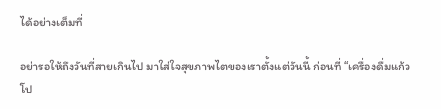ได้อย่างเต็มที่

อย่ารอให้ถึงวันที่สายเกินไป มาใส่ใจสุขภาพไตของเราตั้งแต่วันนี้ ก่อนที่ “เครื่องดื่มแก้วโป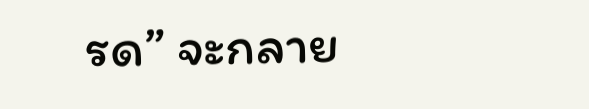รด” จะกลาย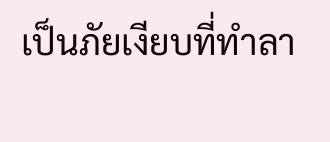เป็นภัยเงียบที่ทำลา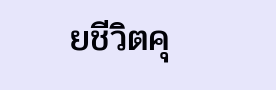ยชีวิตคุ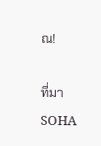ณ!

ที่มา SOHA